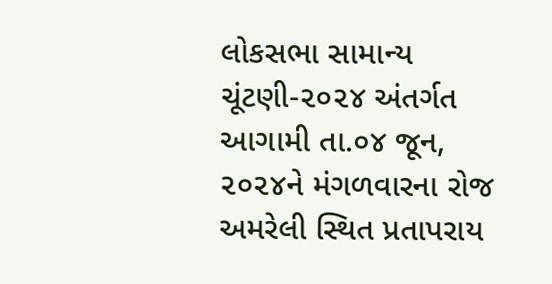લોકસભા સામાન્ય ચૂંટણી-૨૦૨૪ અંતર્ગત આગામી તા.૦૪ જૂન, ૨૦૨૪ને મંગળવારના રોજ અમરેલી સ્થિત પ્રતાપરાય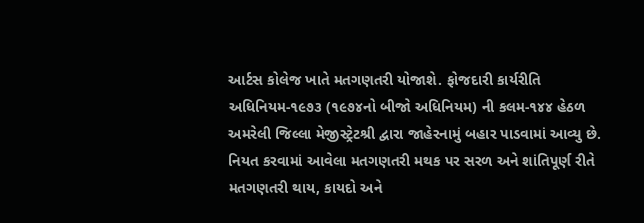આર્ટસ કોલેજ ખાતે મતગણતરી યોજાશે. ફોજદારી કાર્યરીતિ અધિનિયમ-૧૯૭૩ (૧૯૭૪નો બીજો અધિનિયમ) ની કલમ-૧૪૪ હેઠળ અમરેલી જિલ્લા મેજીસ્ટ્રેટશ્રી દ્વારા જાહેરનામું બહાર પાડવામાં આવ્યુ છે. નિયત કરવામાં આવેલા મતગણતરી મથક પર સરળ અને શાંતિપૂર્ણ રીતે મતગણતરી થાય, કાયદો અને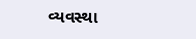વ્યવસ્થા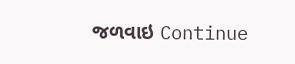જળવાઇ Continue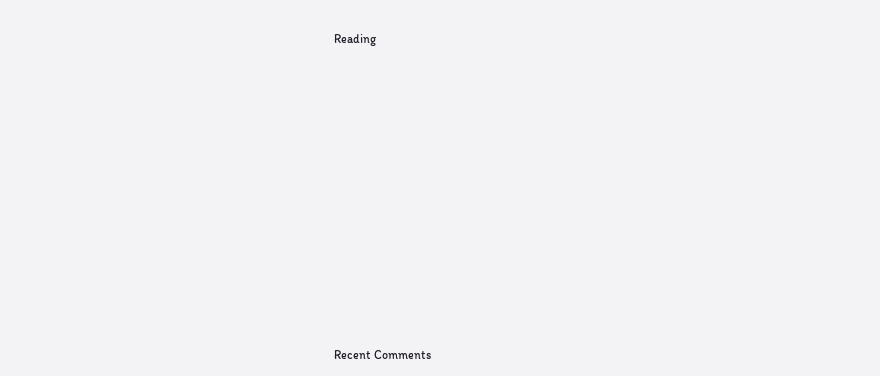Reading

















Recent Comments